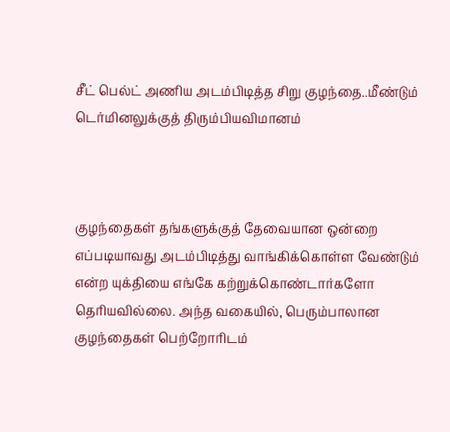சீட் பெல்ட் அணிய அடம்பிடித்த சிறு குழந்தை..மீண்டும் டெர்மினலுக்குத் திரும்பியவிமானம்



குழந்தைகள் தங்களுக்குத் தேவையான ஒன்றை எப்படியாவது அடம்பிடித்து வாங்கிக்கொள்ள வேண்டும் என்ற யுக்தியை எங்கே கற்றுக்கொண்டார்களோ தெரியவில்லை. அந்த வகையில், பெரும்பாலான குழந்தைகள் பெற்றோரிடம்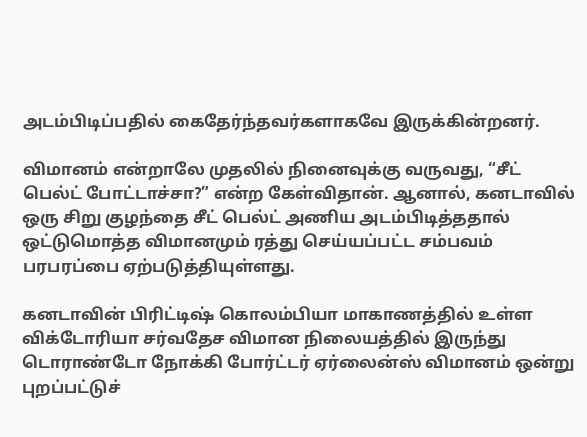அடம்பிடிப்பதில் கைதேர்ந்தவர்களாகவே இருக்கின்றனர்.

விமானம் என்றாலே முதலில் நினைவுக்கு வருவது, “சீட் பெல்ட் போட்டாச்சா?” என்ற கேள்விதான். ஆனால், கனடாவில் ஒரு சிறு குழந்தை சீட் பெல்ட் அணிய அடம்பிடித்ததால் ஒட்டுமொத்த விமானமும் ரத்து செய்யப்பட்ட சம்பவம் பரபரப்பை ஏற்படுத்தியுள்ளது.

கனடாவின் பிரிட்டிஷ் கொலம்பியா மாகாணத்தில் உள்ள விக்டோரியா சர்வதேச விமான நிலையத்தில் இருந்து டொராண்டோ நோக்கி போர்ட்டர் ஏர்லைன்ஸ் விமானம் ஒன்று புறப்பட்டுச்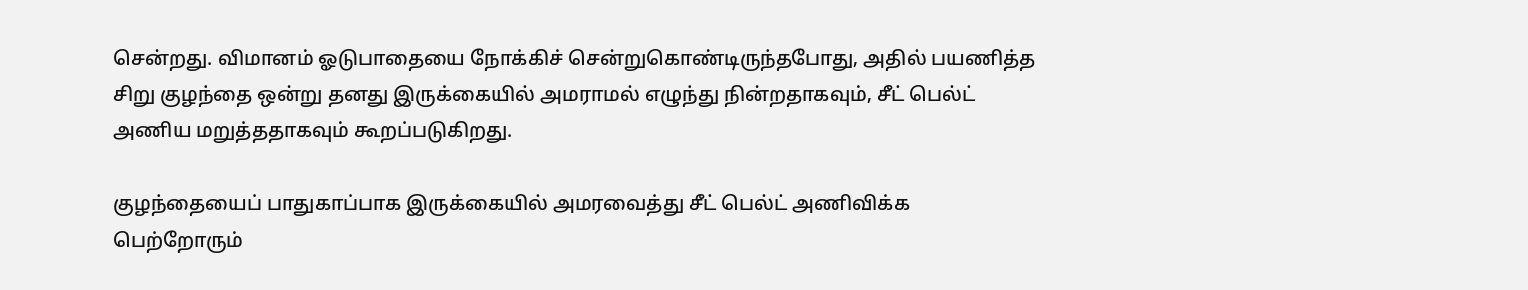சென்றது. விமானம் ஓடுபாதையை நோக்கிச் சென்றுகொண்டிருந்தபோது, அதில் பயணித்த சிறு குழந்தை ஒன்று தனது இருக்கையில் அமராமல் எழுந்து நின்றதாகவும், சீட் பெல்ட் அணிய மறுத்ததாகவும் கூறப்படுகிறது.

குழந்தையைப் பாதுகாப்பாக இருக்கையில் அமரவைத்து சீட் பெல்ட் அணிவிக்க பெற்றோரும்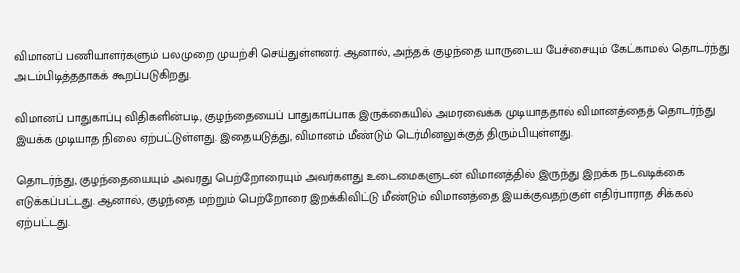விமானப் பணியாளர்களும் பலமுறை முயற்சி செய்துள்ளனர். ஆனால், அந்தக் குழந்தை யாருடைய பேச்சையும் கேட்காமல் தொடர்ந்து அடம்பிடித்ததாகக் கூறப்படுகிறது.

விமானப் பாதுகாப்பு விதிகளின்படி, குழந்தையைப் பாதுகாப்பாக இருக்கையில் அமரவைக்க முடியாததால் விமானத்தைத் தொடர்ந்து இயக்க முடியாத நிலை ஏற்பட்டுள்ளது. இதையடுத்து, விமானம் மீண்டும் டெர்மினலுக்குத் திரும்பியுள்ளது.

தொடர்ந்து, குழந்தையையும் அவரது பெற்றோரையும் அவர்களது உடைமைகளுடன் விமானத்தில் இருந்து இறக்க நடவடிக்கை எடுக்கப்பட்டது. ஆனால், குழந்தை மற்றும் பெற்றோரை இறக்கிவிட்டு மீண்டும் விமானத்தை இயக்குவதற்குள் எதிர்பாராத சிக்கல் ஏற்பட்டது.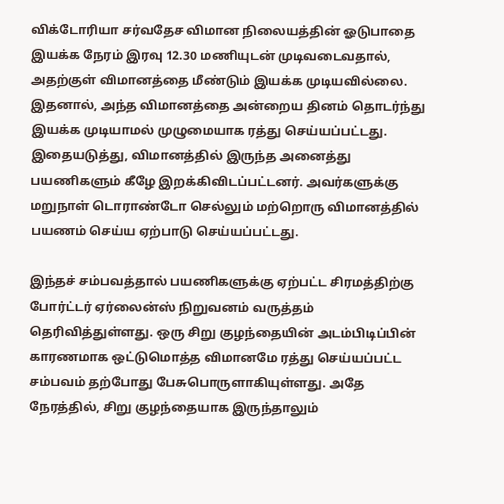விக்டோரியா சர்வதேச விமான நிலையத்தின் ஓடுபாதை இயக்க நேரம் இரவு 12.30 மணியுடன் முடிவடைவதால், அதற்குள் விமானத்தை மீண்டும் இயக்க முடியவில்லை. இதனால், அந்த விமானத்தை அன்றைய தினம் தொடர்ந்து இயக்க முடியாமல் முழுமையாக ரத்து செய்யப்பட்டது. இதையடுத்து, விமானத்தில் இருந்த அனைத்து பயணிகளும் கீழே இறக்கிவிடப்பட்டனர். அவர்களுக்கு மறுநாள் டொராண்டோ செல்லும் மற்றொரு விமானத்தில் பயணம் செய்ய ஏற்பாடு செய்யப்பட்டது.

இந்தச் சம்பவத்தால் பயணிகளுக்கு ஏற்பட்ட சிரமத்திற்கு போர்ட்டர் ஏர்லைன்ஸ் நிறுவனம் வருத்தம் தெரிவித்துள்ளது. ஒரு சிறு குழந்தையின் அடம்பிடிப்பின் காரணமாக ஒட்டுமொத்த விமானமே ரத்து செய்யப்பட்ட சம்பவம் தற்போது பேசுபொருளாகியுள்ளது. அதே நேரத்தில், சிறு குழந்தையாக இருந்தாலும்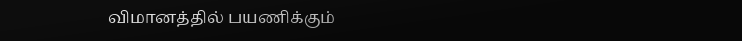விமானத்தில் பயணிக்கும்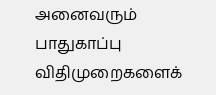அனைவரும் பாதுகாப்பு விதிமுறைகளைக்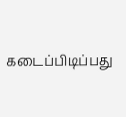கடைப்பிடிப்பது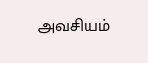அவசியம்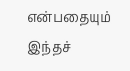என்பதையும் இந்தச்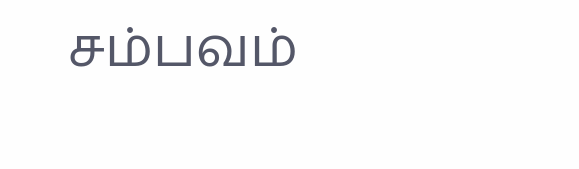சம்பவம்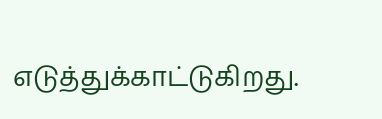எடுத்துக்காட்டுகிறது.